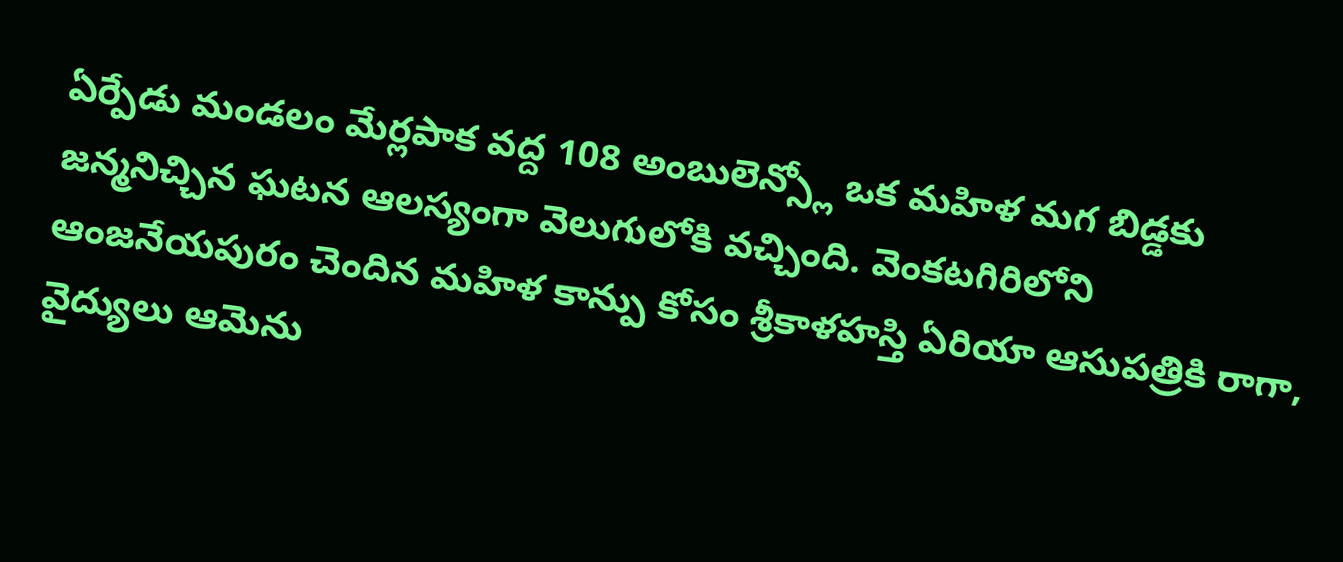ఏర్పేడు మండలం మేర్లపాక వద్ద 108 అంబులెన్స్లో ఒక మహిళ మగ బిడ్డకు జన్మనిచ్చిన ఘటన ఆలస్యంగా వెలుగులోకి వచ్చింది. వెంకటగిరిలోని ఆంజనేయపురం చెందిన మహిళ కాన్పు కోసం శ్రీకాళహస్తి ఏరియా ఆసుపత్రికి రాగా, వైద్యులు ఆమెను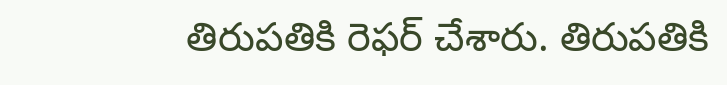తిరుపతికి రెఫర్ చేశారు. తిరుపతికి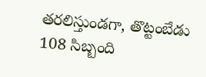తరలిస్తుండగా, తొట్టంబేడు 108 సిబ్బంది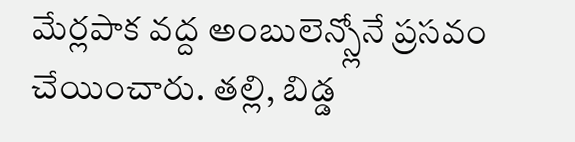మేర్లపాక వద్ద అంబులెన్స్లోనే ప్రసవం చేయించారు. తల్లి, బిడ్డ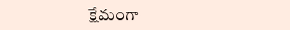క్షేమంగా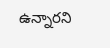ఉన్నారని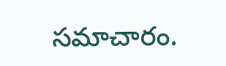సమాచారం.